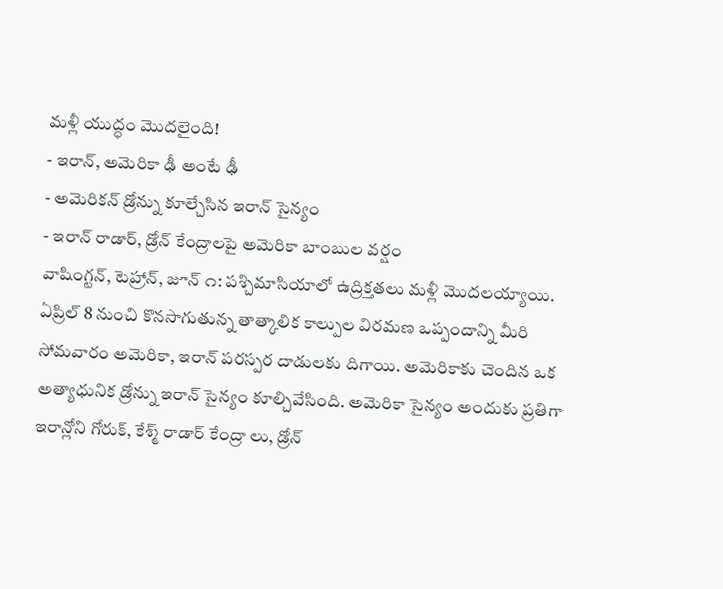మళ్లీ యుద్ధం మొదలైంది!
- ఇరాన్, అమెరికా ఢీ అంటే ఢీ
- అమెరికన్ డ్రోన్ను కూల్చేసిన ఇరాన్ సైన్యం
- ఇరాన్ రాడార్, డ్రోన్ కేంద్రాలపై అమెరికా బాంబుల వర్షం
వాషింగ్టన్, టెహ్రాన్, జూన్ ౧: పశ్చిమాసియాలో ఉద్రిక్తతలు మళ్లీ మొదలయ్యాయి. ఏప్రిల్ 8 నుంచి కొనసాగుతున్న తాత్కాలిక కాల్పుల విరమణ ఒప్పందాన్ని మీరి సోమవారం అమెరికా, ఇరాన్ పరస్పర దాడులకు దిగాయి. అమెరికాకు చెందిన ఒక అత్యాధునిక డ్రోన్ను ఇరాన్ సైన్యం కూల్చివేసింది. అమెరికా సైన్యం అందుకు ప్రతిగా ఇరాన్లోని గోరుక్, కేశ్మ్ రాడార్ కేంద్రా లు, డ్రోన్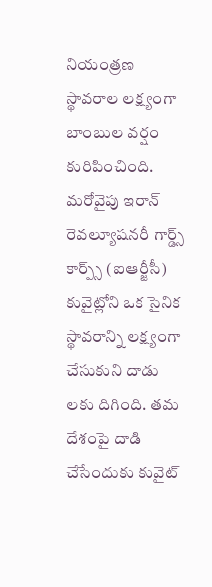నియంత్రణ స్థావరాల లక్ష్యంగా బాంబుల వర్షం కురిపించింది.
మరోవైపు ఇరాన్ రెవల్యూషనరీ గార్డ్స్ కార్ప్స్ (ఐఆర్జీసీ) కువైట్లోని ఒక సైనిక స్థావరాన్ని లక్ష్యంగా చేసుకుని దాడు లకు దిగింది. తమ దేశంపై దాడి చేసేందుకు కువైట్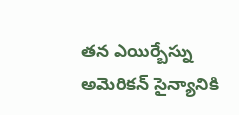తన ఎయిర్బేస్ను అమెరికన్ సైన్యానికి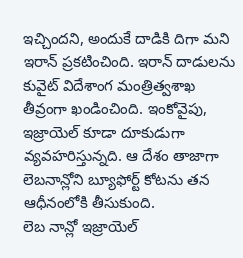ఇచ్చిందని, అందుకే దాడికి దిగా మని ఇరాన్ ప్రకటించింది. ఇరాన్ దాడులను కువైట్ విదేశాంగ మంత్రిత్వశాఖ తీవ్రంగా ఖండించింది. ఇంకోవైపు, ఇజ్రాయెల్ కూడా దూకుడుగా వ్యవహరిస్తున్నది. ఆ దేశం తాజాగా లెబనాన్లోని బ్యూఫోర్ట్ కోటను తన ఆధీనంలోకి తీసుకుంది.
లెబ నాన్లో ఇజ్రాయెల్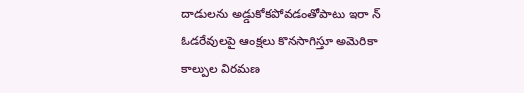దాడులను అడ్డుకోకపోవడంతోపాటు ఇరా న్ ఓడరేవులపై ఆంక్షలు కొనసాగిస్తూ అమెరికా కాల్పుల విరమణ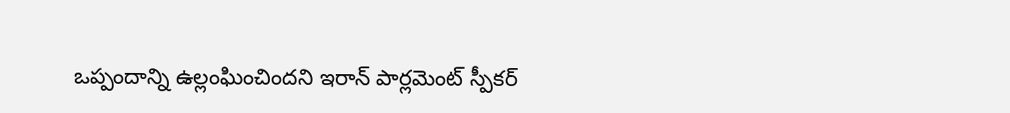ఒప్పందాన్ని ఉల్లంఘించిందని ఇరాన్ పార్లమెంట్ స్పీకర్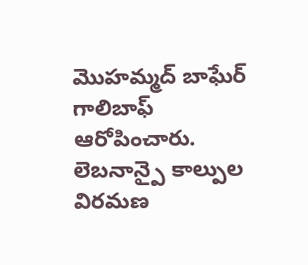మొహమ్మద్ బాఘేర్ గాలిబాఫ్ ఆరోపించారు. లెబనాన్పై కాల్పుల విరమణ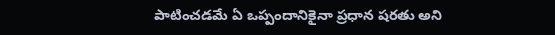పాటించడమే ఏ ఒప్పందానికైనా ప్రధాన షరతు అని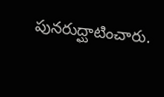పునరుద్ఘాటించారు.